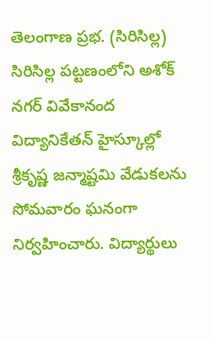తెలంగాణ ప్రభ. (సిరిసిల్ల) సిరిసిల్ల పట్టణంలోని అశోక్ నగర్ వివేకానంద విద్యానికేతన్ హైస్కూల్లో శ్రీకృష్ణ జన్మాష్టమి వేడుకలను సోమవారం ఘనంగా నిర్వహించారు. విద్యార్థులు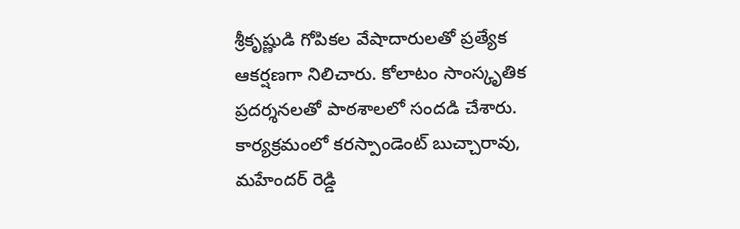శ్రీకృష్ణుడి గోపికల వేషాదారులతో ప్రత్యేక ఆకర్షణగా నిలిచారు. కోలాటం సాంస్కృతిక ప్రదర్శనలతో పాఠశాలలో సందడి చేశారు. కార్యక్రమంలో కరస్పాండెంట్ బుచ్చారావు, మహేందర్ రెడ్డి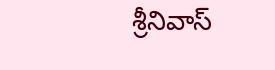శ్రీనివాస్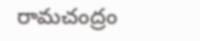రామచంద్రం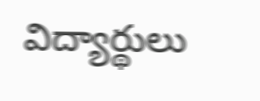విద్యార్థులు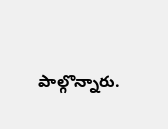పాల్గొన్నారు.